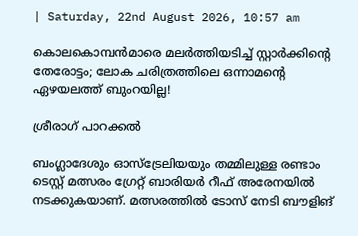| Saturday, 22nd August 2026, 10:57 am

കൊലകൊമ്പന്‍മാരെ മലര്‍ത്തിയടിച്ച് സ്റ്റാര്‍ക്കിന്റെ തേരോട്ടം; ലോക ചരിത്രത്തിലെ ഒന്നാമന്റെ ഏഴയലത്ത് ബുംറയില്ല!

ശ്രീരാഗ് പാറക്കല്‍

ബംഗ്ലാദേശും ഓസ്‌ട്രേലിയയും തമ്മിലുള്ള രണ്ടാം ടെസ്റ്റ് മത്സരം ഗ്രേറ്റ് ബാരിയര്‍ റീഫ് അരേനയില്‍ നടക്കുകയാണ്. മത്സരത്തില്‍ ടോസ് നേടി ബൗളിങ്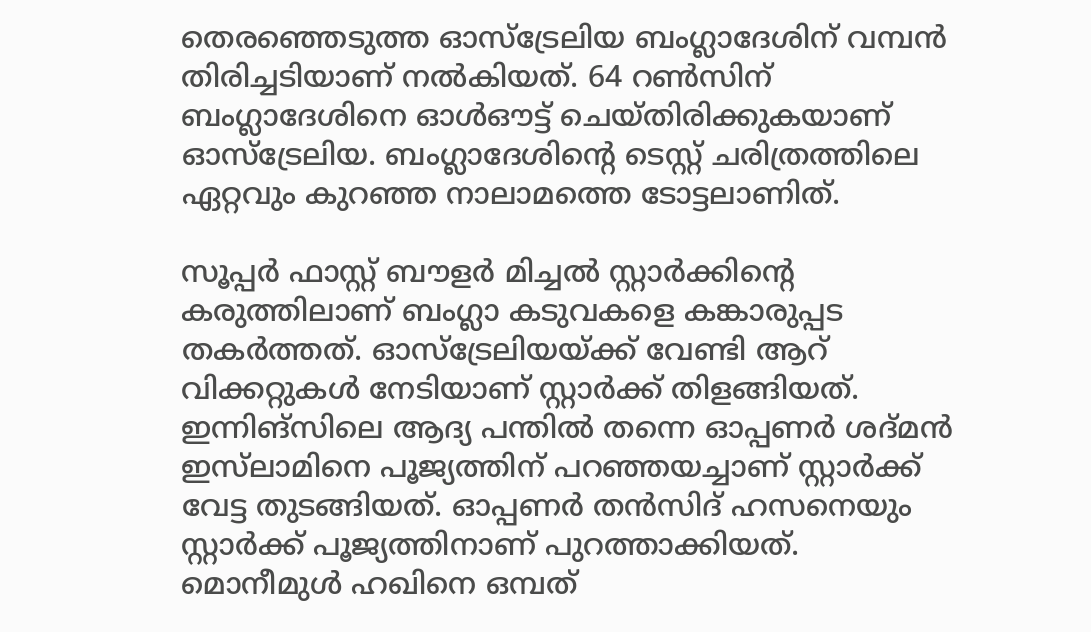തെരഞ്ഞെടുത്ത ഓസ്‌ട്രേലിയ ബംഗ്ലാദേശിന് വമ്പന്‍ തിരിച്ചടിയാണ് നല്‍കിയത്. 64 റണ്‍സിന് ബംഗ്ലാദേശിനെ ഓള്‍ഔട്ട് ചെയ്തിരിക്കുകയാണ് ഓസ്‌ട്രേലിയ. ബംഗ്ലാദേശിന്റെ ടെസ്റ്റ് ചരിത്രത്തിലെ ഏറ്റവും കുറഞ്ഞ നാലാമത്തെ ടോട്ടലാണിത്.

സൂപ്പര്‍ ഫാസ്റ്റ് ബൗളര്‍ മിച്ചല്‍ സ്റ്റാര്‍ക്കിന്റെ കരുത്തിലാണ് ബംഗ്ലാ കടുവകളെ കങ്കാരുപ്പട തകര്‍ത്തത്. ഓസ്‌ട്രേലിയയ്ക്ക് വേണ്ടി ആറ് വിക്കറ്റുകള്‍ നേടിയാണ് സ്റ്റാര്‍ക്ക് തിളങ്ങിയത്. ഇന്നിങ്‌സിലെ ആദ്യ പന്തില്‍ തന്നെ ഓപ്പണര്‍ ശദ്മന്‍ ഇസ്‌ലാമിനെ പൂജ്യത്തിന് പറഞ്ഞയച്ചാണ് സ്റ്റാര്‍ക്ക് വേട്ട തുടങ്ങിയത്. ഓപ്പണര്‍ തന്‍സിദ് ഹസനെയും സ്റ്റാര്‍ക്ക് പൂജ്യത്തിനാണ് പുറത്താക്കിയത്. മൊനീമുള്‍ ഹഖിനെ ഒമ്പത്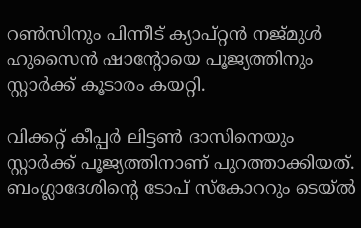റണ്‍സിനും പിന്നീട് ക്യാപ്റ്റന്‍ നജ്മുള്‍ ഹുസൈന്‍ ഷാന്റോയെ പൂജ്യത്തിനും സ്റ്റാര്‍ക്ക് കൂടാരം കയറ്റി.

വിക്കറ്റ് കീപ്പര്‍ ലിട്ടണ്‍ ദാസിനെയും സ്റ്റാര്‍ക്ക് പൂജ്യത്തിനാണ് പുറത്താക്കിയത്. ബംഗ്ലാദേശിന്റെ ടോപ് സ്‌കോററും ടെയ്ല്‍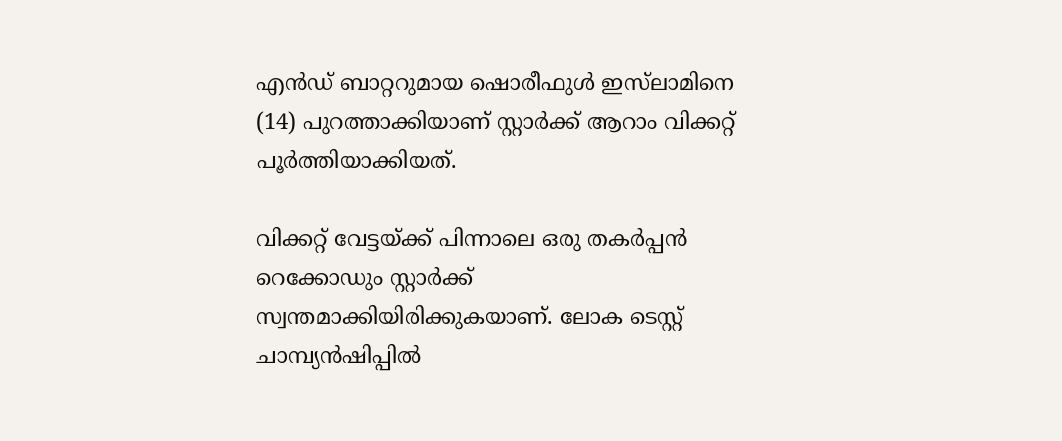എന്‍ഡ് ബാറ്ററുമായ ഷൊരീഫുള്‍ ഇസ്‌ലാമിനെ (14) പുറത്താക്കിയാണ് സ്റ്റാര്‍ക്ക് ആറാം വിക്കറ്റ് പൂര്‍ത്തിയാക്കിയത്.

വിക്കറ്റ് വേട്ടയ്ക്ക് പിന്നാലെ ഒരു തകര്‍പ്പന്‍ റെക്കോഡും സ്റ്റാര്‍ക്ക് സ്വന്തമാക്കിയിരിക്കുകയാണ്. ലോക ടെസ്റ്റ് ചാമ്പ്യന്‍ഷിപ്പില്‍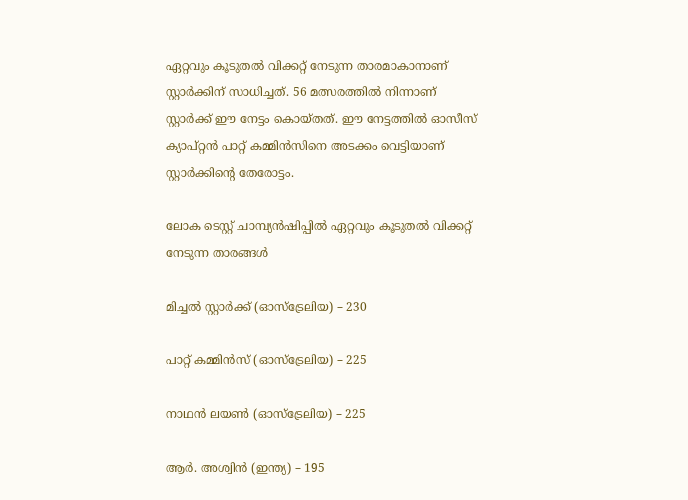ഏറ്റവും കൂടുതല്‍ വിക്കറ്റ് നേടുന്ന താരമാകാനാണ് സ്റ്റാര്‍ക്കിന് സാധിച്ചത്. 56 മത്സരത്തില്‍ നിന്നാണ് സ്റ്റാര്‍ക്ക് ഈ നേട്ടം കൊയ്തത്. ഈ നേട്ടത്തില്‍ ഓസീസ് ക്യാപ്റ്റന്‍ പാറ്റ് കമ്മിന്‍സിനെ അടക്കം വെട്ടിയാണ് സ്റ്റാര്‍ക്കിന്റെ തേരോട്ടം.

ലോക ടെസ്റ്റ് ചാമ്പ്യന്‍ഷിപ്പില്‍ ഏറ്റവും കൂടുതല്‍ വിക്കറ്റ് നേടുന്ന താരങ്ങള്‍

മിച്ചല്‍ സ്റ്റാര്‍ക്ക് (ഓസ്‌ട്രേലിയ) – 230

പാറ്റ് കമ്മിന്‍സ് (ഓസ്‌ട്രേലിയ) – 225

നാഥന്‍ ലയണ്‍ (ഓസ്‌ട്രേലിയ) – 225

ആര്‍. അശ്വിന്‍ (ഇന്ത്യ) – 195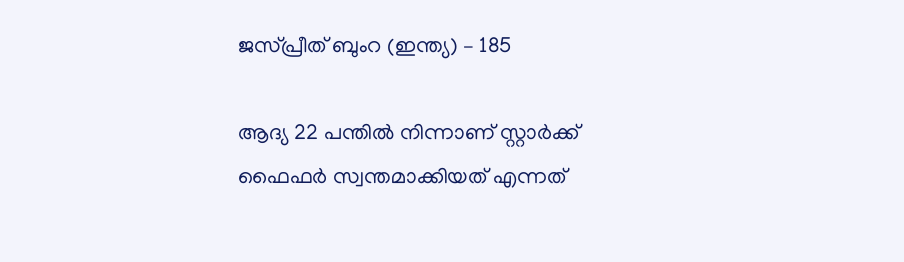ജസ്പ്രീത് ബുംറ (ഇന്ത്യ) – 185

ആദ്യ 22 പന്തില്‍ നിന്നാണ് സ്റ്റാര്‍ക്ക് ഫൈഫര്‍ സ്വന്തമാക്കിയത് എന്നത്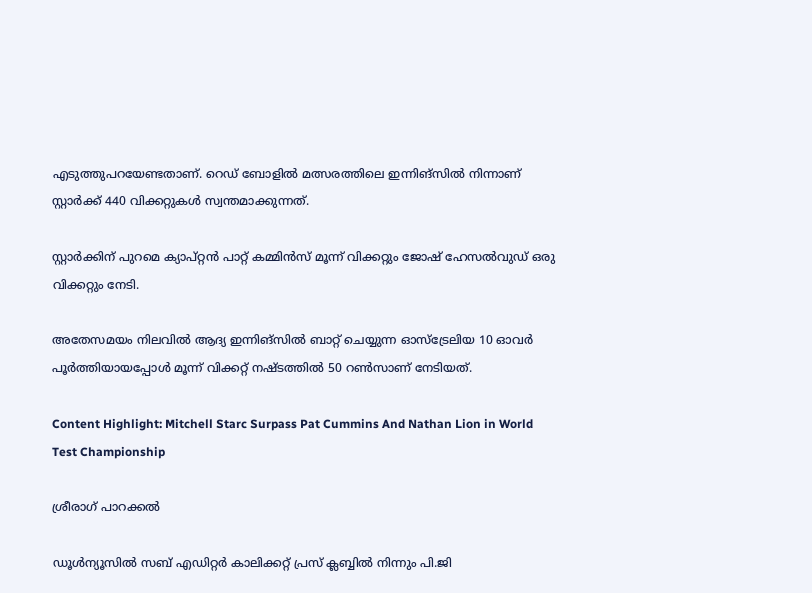എടുത്തുപറയേണ്ടതാണ്. റെഡ് ബോളില്‍ മത്സരത്തിലെ ഇന്നിങ്‌സില്‍ നിന്നാണ് സ്റ്റാര്‍ക്ക് 440 വിക്കറ്റുകള്‍ സ്വന്തമാക്കുന്നത്.

സ്റ്റാര്‍ക്കിന് പുറമെ ക്യാപ്റ്റന്‍ പാറ്റ് കമ്മിന്‍സ് മൂന്ന് വിക്കറ്റും ജോഷ് ഹേസല്‍വുഡ് ഒരു വിക്കറ്റും നേടി.

അതേസമയം നിലവില്‍ ആദ്യ ഇന്നിങ്‌സില്‍ ബാറ്റ് ചെയ്യുന്ന ഓസ്‌ട്രേലിയ 10 ഓവര്‍ പൂര്‍ത്തിയായപ്പോള്‍ മൂന്ന് വിക്കറ്റ് നഷ്ടത്തില്‍ 50 റണ്‍സാണ് നേടിയത്.

Content Highlight: Mitchell Starc Surpass Pat Cummins And Nathan Lion in World Test Championship

ശ്രീരാഗ് പാറക്കല്‍

ഡൂള്‍ന്യൂസില്‍ സബ് എഡിറ്റര്‍ കാലിക്കറ്റ് പ്രസ് ക്ലബ്ബില്‍ നിന്നും പി.ജി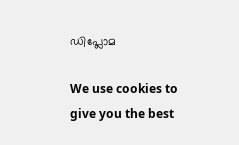ഡിപ്ലോമ

We use cookies to give you the best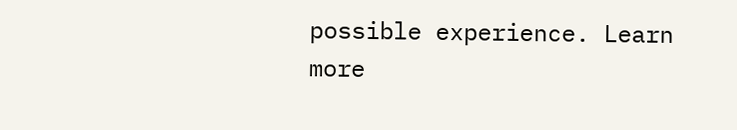possible experience. Learn more